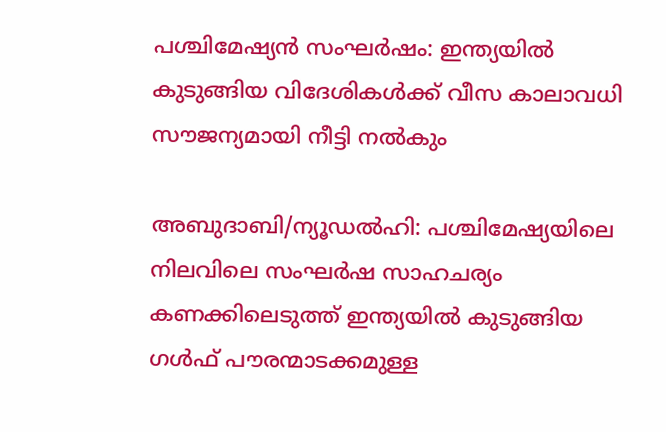പശ്ചിമേഷ്യൻ സംഘർഷം: ഇന്ത്യയിൽ കുടുങ്ങിയ വിദേശികൾക്ക് വീസ കാലാവധി സൗജന്യമായി നീട്ടി നൽകും

അബുദാബി/ന്യൂഡൽഹി: പശ്ചിമേഷ്യയിലെ നിലവിലെ സംഘർഷ സാഹചര്യം കണക്കിലെടുത്ത് ഇന്ത്യയിൽ കുടുങ്ങിയ ഗൾഫ് പൗരന്മാടക്കമുള്ള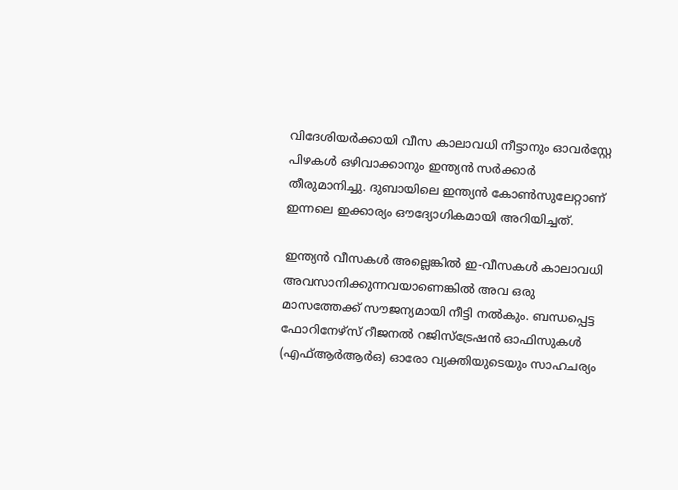വിദേശിയർക്കായി വീസ കാലാവധി നീട്ടാനും ഓവർസ്റ്റേ പിഴകൾ ഒഴിവാക്കാനും ഇന്ത്യൻ സർക്കാർ തീരുമാനിച്ചു. ദുബായിലെ ഇന്ത്യൻ കോൺസുലേറ്റാണ് ഇന്നലെ ഇക്കാര്യം ഔദ്യോഗികമായി അറിയിച്ചത്.

ഇന്ത്യൻ വീസകൾ അല്ലെങ്കിൽ ഇ-വീസകൾ കാലാവധി അവസാനിക്കുന്നവയാണെങ്കിൽ അവ ഒരു മാസത്തേക്ക് സൗജന്യമായി നീട്ടി നൽകും. ബന്ധപ്പെട്ട ഫോറിനേഴ്സ് റീജനൽ റജിസ്ട്രേഷൻ ഓഫിസുകൾ (എഫ്ആർആർഒ) ഓരോ വ്യക്തിയുടെയും സാഹചര്യം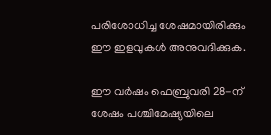പരിശോധിച്ച ശേഷമായിരിക്കും ഈ ഇളവുകൾ അനുവദിക്കുക.

ഈ വർഷം ഫെബ്രുവരി 28-ന് ശേഷം പശ്ചിമേഷ്യയിലെ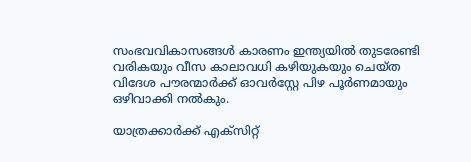സംഭവവികാസങ്ങൾ കാരണം ഇന്ത്യയിൽ തുടരേണ്ടി വരികയും വീസ കാലാവധി കഴിയുകയും ചെയ്ത വിദേശ പൗരന്മാർക്ക് ഓവർസ്റ്റേ പിഴ പൂർണമായും ഒഴിവാക്കി നൽകും.

യാത്രക്കാർക്ക് എക്സിറ്റ്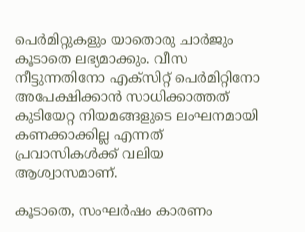പെർമിറ്റുകളും യാതൊരു ചാർജും കൂടാതെ ലഭ്യമാക്കും. വീസ നീട്ടുന്നതിനോ എക്സിറ്റ് പെർമിറ്റിനോ അപേക്ഷിക്കാൻ സാധിക്കാത്തത് കുടിയേറ്റ നിയമങ്ങളുടെ ലംഘനമായി കണക്കാക്കില്ല എന്നത് പ്രവാസികൾക്ക് വലിയ ആശ്വാസമാണ്.

കൂടാതെ, സംഘർഷം കാരണം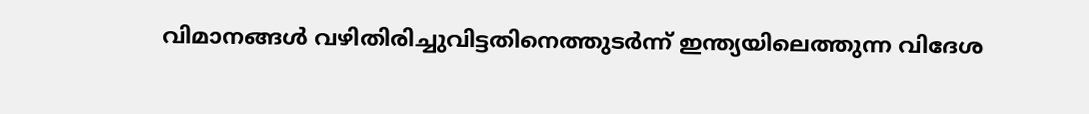വിമാനങ്ങൾ വഴിതിരിച്ചുവിട്ടതിനെത്തുടർന്ന് ഇന്ത്യയിലെത്തുന്ന വിദേശ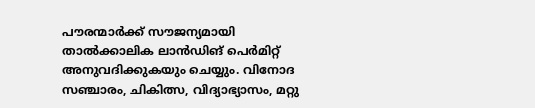പൗരന്മാർക്ക് സൗജന്യമായി താൽക്കാലിക ലാൻഡിങ് പെർമിറ്റ് അനുവദിക്കുകയും ചെയ്യും. വിനോദ സഞ്ചാരം, ചികിത്സ, വിദ്യാഭ്യാസം, മറ്റു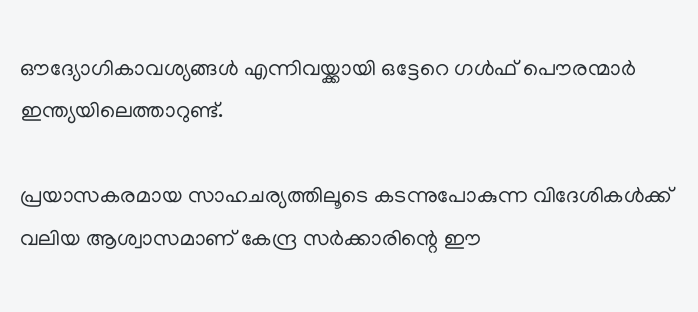ഔദ്യോഗികാവശ്യങ്ങൾ എന്നിവയ്ക്കായി ഒട്ടേറെ ഗൾഫ് പൌരന്മാർ ഇന്ത്യയിലെത്താറുണ്ട്.

പ്രയാസകരമായ സാഹചര്യത്തിലൂടെ കടന്നുപോകുന്ന വിദേശികൾക്ക് വലിയ ആശ്വാസമാണ് കേന്ദ്ര സർക്കാരിന്റെ ഈ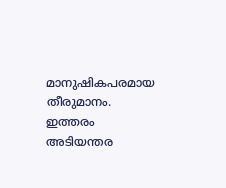മാനുഷികപരമായ തീരുമാനം. ഇത്തരം അടിയന്തര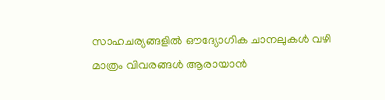സാഹചര്യങ്ങളിൽ ഔദ്യോഗിക ചാനലുകൾ വഴി മാത്രം വിവരങ്ങൾ ആരായാൻ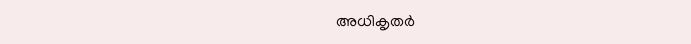അധികൃതർ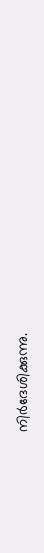നിർദേശിക്കുന്നു.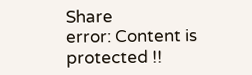Share
error: Content is protected !!